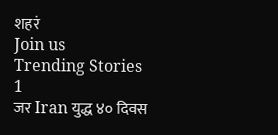शहरं
Join us
Trending Stories
1
जर Iran युद्ध ४० दिवस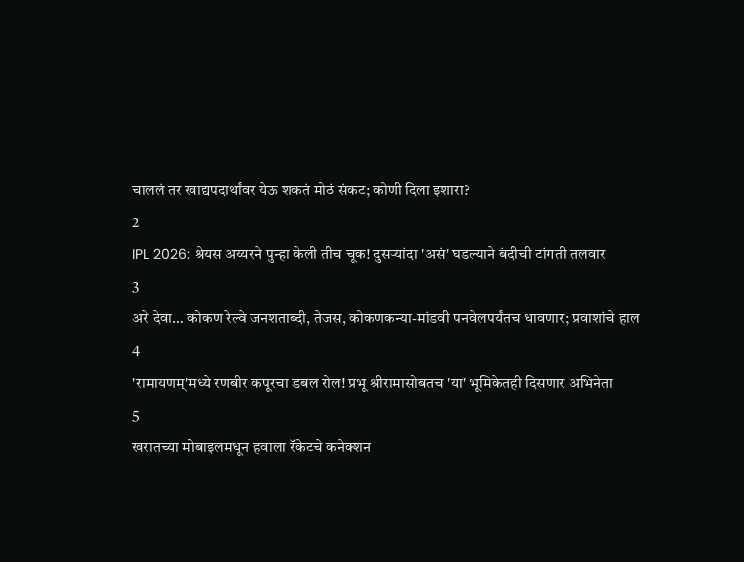चाललं तर खाद्यपदार्थांवर येऊ शकतं मोठं संकट; कोणी दिला इशारा?
2
IPL 2026: श्रेयस अय्यरने पुन्हा केली तीच चूक! दुसऱ्यांदा 'असं' घडल्याने बंदीची टांगती तलवार
3
अरे देवा… कोकण रेल्वे जनशताब्दी, तेजस, कोकणकन्या-मांडवी पनवेलपर्यंतच धावणार; प्रवाशांचे हाल
4
'रामायणम्'मध्ये रणबीर कपूरचा डबल रोल! प्रभू श्रीरामासोबतच 'या' भूमिकेतही दिसणार अभिनेता
5
खरातच्या मोबाइलमधून हवाला रॅकेटचे कनेक्शन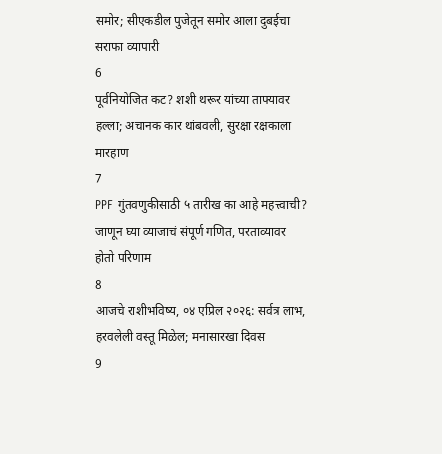समोर; सीएकडील पुजेतून समोर आला दुबईचा सराफा व्यापारी
6
पूर्वनियोजित कट? शशी थरूर यांच्या ताफ्यावर हल्ला; अचानक कार थांबवली, सुरक्षा रक्षकाला मारहाण
7
PPF गुंतवणुकीसाठी ५ तारीख का आहे महत्त्वाची? जाणून घ्या व्याजाचं संपूर्ण गणित, परताव्यावर होतो परिणाम
8
आजचे राशीभविष्य, ०४ एप्रिल २०२६: सर्वत्र लाभ, हरवलेली वस्तू मिळेल; मनासारखा दिवस
9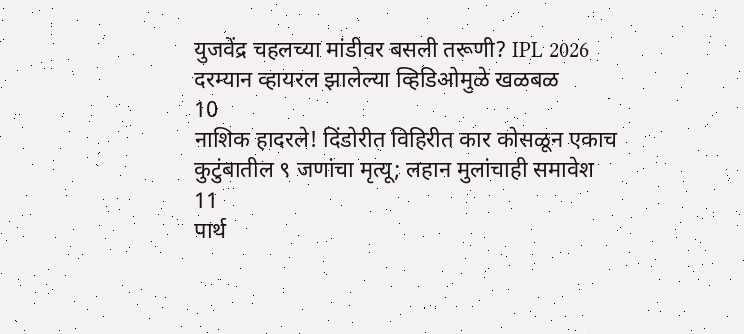युजवेंद्र चहलच्या मांडीवर बसली तरूणी? IPL 2026 दरम्यान व्हायरल झालेल्या व्हिडिओमुळे खळबळ
10
नाशिक हादरले! दिंडोरीत विहिरीत कार कोसळून एकाच कुटुंबातील ९ जणांचा मृत्यू; लहान मुलांचाही समावेश
11
पार्थ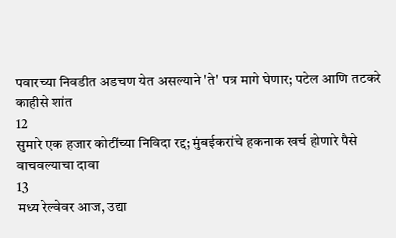पवारच्या निवडीत अडचण येत असल्याने 'ते' पत्र मागे घेणार; पटेल आणि तटकरे काहीसे शांत
12
सुमारे एक हजार कोटींच्या निविदा रद्द; मुंबईकरांचे हकनाक खर्च होणारे पैसे वाचवल्याचा दावा
13
मध्य रेल्वेवर आज, उद्या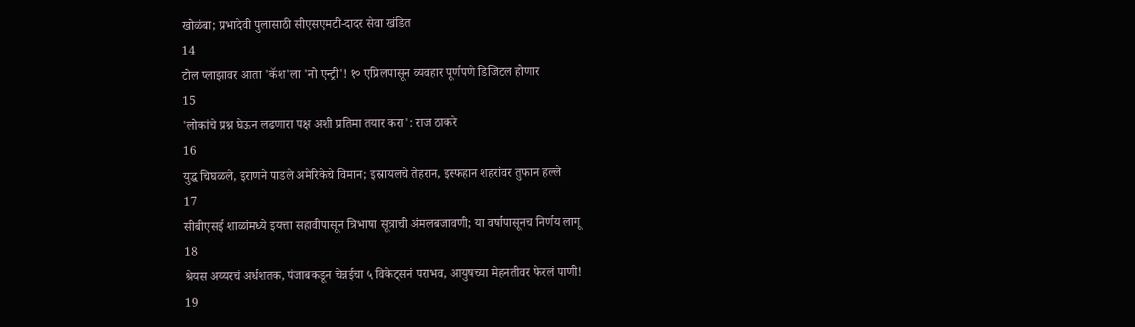खोळंबा; प्रभादेवी पुलासाठी सीएसएमटी-दादर सेवा खंडित
14
टोल प्लाझावर आता 'कॅश'ला 'नो एन्ट्री'! १० एप्रिलपासून व्यवहार पूर्णपणे डिजिटल होणार
15
'लोकांचे प्रश्न घेऊन लढणारा पक्ष अशी प्रतिमा तयार करा': राज ठाकरे
16
युद्ध चिघळले, इराणने पाडले अमेरिकेचे विमान; इस्रायलचे तेहरान, इस्फहान शहरांवर तुफान हल्ले
17
सीबीएसई शाळांमध्ये इयत्ता सहावीपासून त्रिभाषा सूत्राची अंमलबजावणी; या वर्षापासूनच निर्णय लागू
18
श्रेयस अय्यरचं अर्धशतक, पंजाबकडून चेन्नईचा ५ विकेट्सनं पराभव, आयुषच्या मेहनतीवर फेरलं पाणी!
19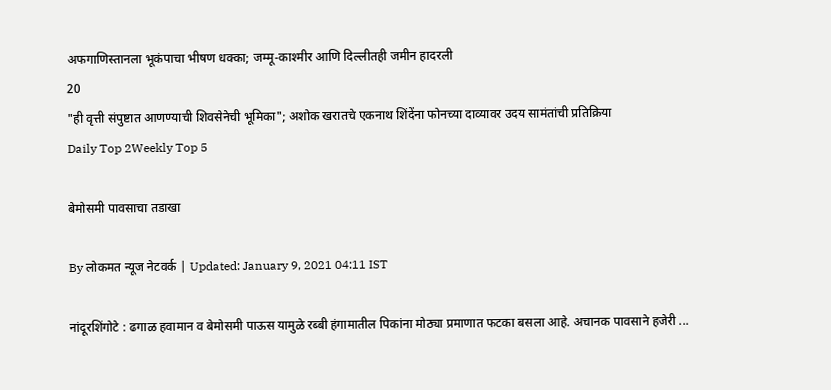अफगाणिस्तानला भूकंपाचा भीषण धक्का; जम्मू-काश्मीर आणि दिल्लीतही जमीन हादरली
20
"ही वृत्ती संपुष्टात आणण्याची शिवसेनेची भूमिका"; अशोक खरातचे एकनाथ शिंदेंना फोनच्या दाव्यावर उदय सामंतांची प्रतिक्रिया
Daily Top 2Weekly Top 5

बेमोसमी पावसाचा तडाखा

By लोकमत न्यूज नेटवर्क | Updated: January 9, 2021 04:11 IST

नांदूरशिंगोटे : ढगाळ हवामान व बेमोसमी पाऊस यामुळे रब्बी हंगामातील पिकांना मोठ्या प्रमाणात फटका बसला आहे. अचानक पावसाने हजेरी ...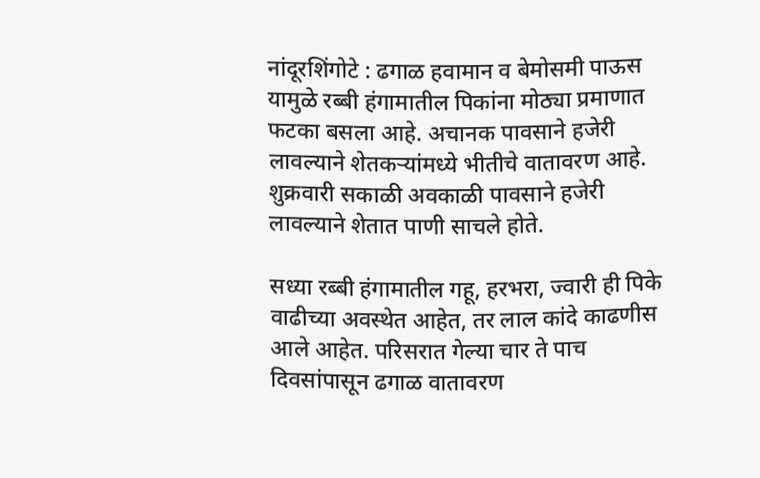नांदूरशिंगोटे : ढगाळ हवामान व बेमोसमी पाऊस यामुळे रब्बी हंगामातील पिकांना मोठ्या प्रमाणात फटका बसला आहे. अचानक पावसाने हजेरी लावल्याने शेतकऱ्यांमध्ये भीतीचे वातावरण आहे. शुक्रवारी सकाळी अवकाळी पावसाने हजेरी लावल्याने शेतात पाणी साचले होते.

सध्या रब्बी हंगामातील गहू, हरभरा, ज्वारी ही पिके वाढीच्या अवस्थेत आहेत, तर लाल कांदे काढणीस आले आहेत. परिसरात गेल्या चार ते पाच दिवसांपासून ढगाळ वातावरण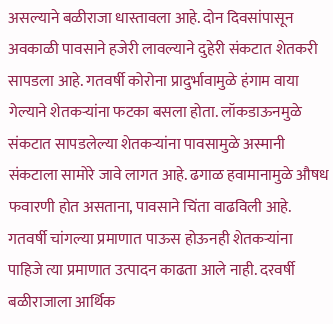असल्याने बळीराजा धास्तावला आहे. दोन दिवसांपासून अवकाळी पावसाने हजेरी लावल्याने दुहेरी संकटात शेतकरी सापडला आहे. गतवर्षी कोरोना प्रादुर्भावामुळे हंगाम वाया गेल्याने शेतकऱ्यांना फटका बसला होता. लॉकडाऊनमुळे संकटात सापडलेल्या शेतकऱ्यांना पावसामुळे अस्मानी संकटाला सामोरे जावे लागत आहे. ढगाळ हवामानामुळे औषध फवारणी होत असताना, पावसाने चिंता वाढविली आहे. गतवर्षी चांगल्या प्रमाणात पाऊस होऊनही शेतकऱ्यांना पाहिजे त्या प्रमाणात उत्पादन काढता आले नाही. दरवर्षी बळीराजाला आर्थिक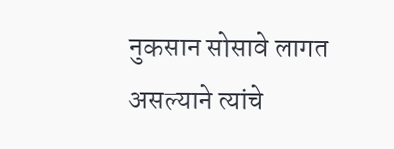नुकसान सोसावे लागत असल्याने त्यांचे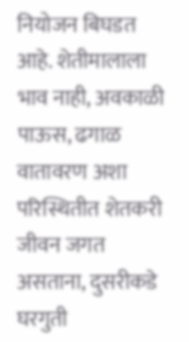नियोजन बिघडत आहे. शेतीमालाला भाव नाही, अवकाळी पाऊस, ढगाळ वातावरण अशा परिस्थितीत शेतकरी जीवन जगत असताना, दुसरीकडे घरगुती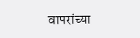वापरांच्या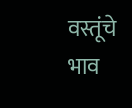वस्तूंचे भाव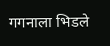गगनाला भिडले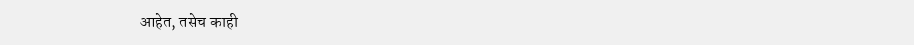आहेत, तसेच काही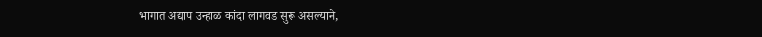भागात अद्याप उन्हाळ कांदा लागवड सुरू असल्याने,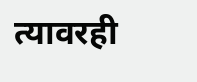त्यावरही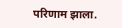परिणाम झाला.